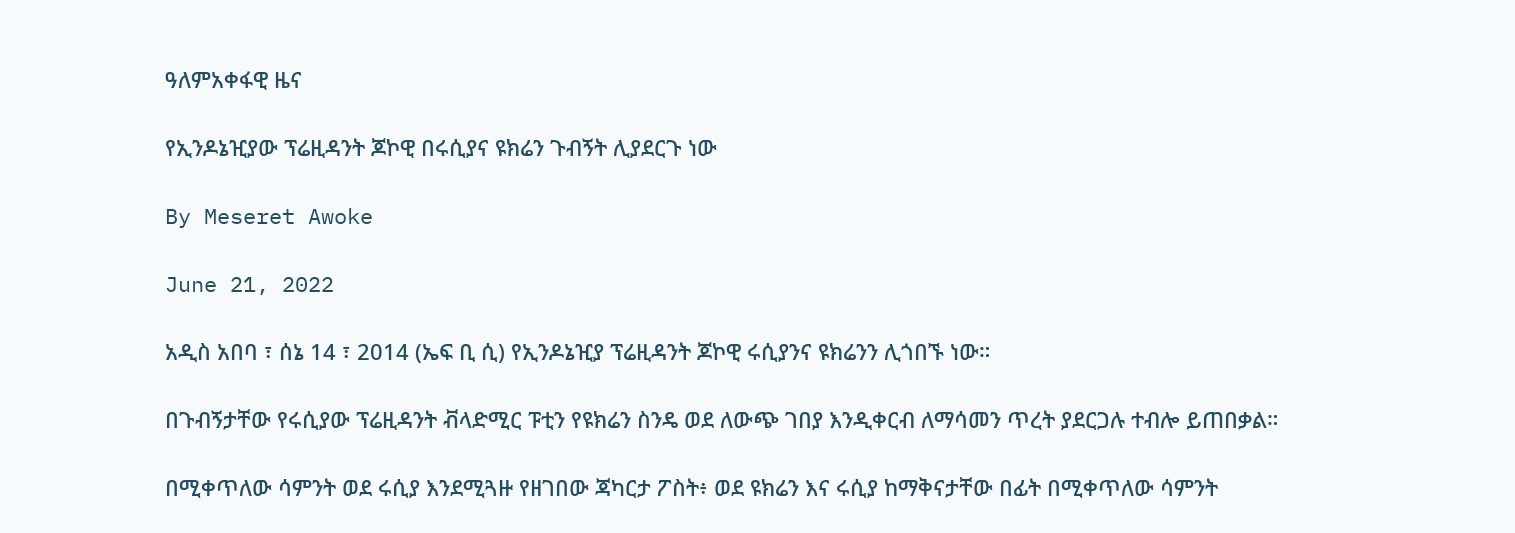ዓለምአቀፋዊ ዜና

የኢንዶኔዢያው ፕሬዚዳንት ጆኮዊ በሩሲያና ዩክሬን ጉብኝት ሊያደርጉ ነው

By Meseret Awoke

June 21, 2022

አዲስ አበባ ፣ ሰኔ 14 ፣ 2014 (ኤፍ ቢ ሲ) የኢንዶኔዢያ ፕሬዚዳንት ጆኮዊ ሩሲያንና ዩክሬንን ሊጎበኙ ነው።

በጉብኝታቸው የሩሲያው ፕሬዚዳንት ቭላድሚር ፑቲን የዩክሬን ስንዴ ወደ ለውጭ ገበያ እንዲቀርብ ለማሳመን ጥረት ያደርጋሉ ተብሎ ይጠበቃል።

በሚቀጥለው ሳምንት ወደ ሩሲያ እንደሚጓዙ የዘገበው ጃካርታ ፖስት፥ ወደ ዩክሬን እና ሩሲያ ከማቅናታቸው በፊት በሚቀጥለው ሳምንት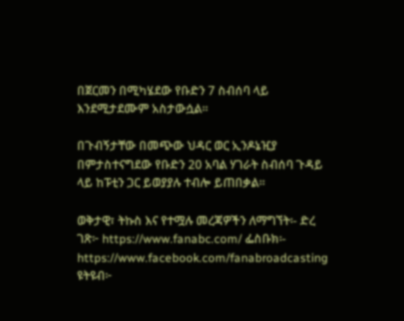በጀርመን በሚካሄደው የቡድን 7 ስብሰባ ላይ እንደሚታደሙም አስታውሷል፡፡

በጉብኝታቸው በመጭው ህዳር ወር ኢንዶኔዢያ በምታስተናግደው የቡድን 20 አባል ሃገራት ስብሰባ ጉዳይ ላይ ከፑቲን ጋር ይወያያሉ ተብሎ ይጠበቃል።

ወቅታዊ፣ ትኩስ እና የተሟሉ መረጃዎችን ለማግኘት፡- ድረ ገጽ፦ https://www.fanabc.com/ ፌስቡክ፡- https://www.facebook.com/fanabroadcasting ዩትዩብ፦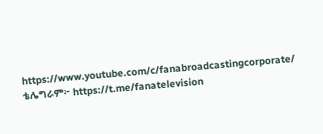https://www.youtube.com/c/fanabroadcastingcorporate/ ቴሌግራም፦ https://t.me/fanatelevision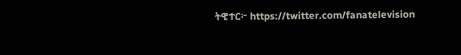ትዊተር፦ https://twitter.com/fanatelevision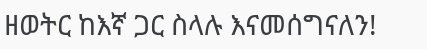ዘወትር ከእኛ ጋር ስላሉ እናመሰግናለን!